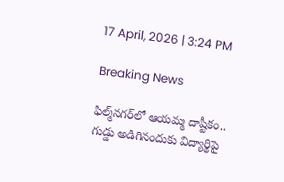17 April, 2026 | 3:24 PM

Breaking News

ఫిల్మ్‌నగర్‌లో ఆయమ్మ దాష్టీకం.. గుడ్డు అడిగినందుకు విద్యార్థిపై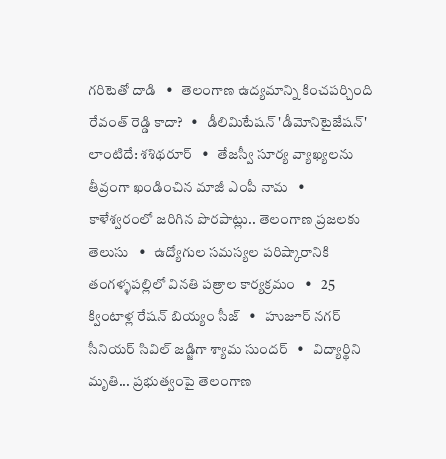గరిటెతో దాడి   •   తెలంగాణ ఉద్యమాన్ని కించపర్చింది రేవంత్ రెడ్డి కాదా?   •   డీలిమిటేషన్ 'డీమోనిటైజేషన్' లాంటిదే: శశిథరూర్   •   తేజస్వీ సూర్య వ్యాఖ్యలను తీవ్రంగా ఖండించిన మాజీ ఎంపీ నామ   •   కాళేశ్వరంలో జరిగిన పొరపాట్లు.. తెలంగాణ ప్రజలకు తెలుసు   •   ఉద్యోగుల సమస్యల పరిష్కారానికి తంగళ్ళపల్లిలో వినతి పత్రాల కార్యక్రమం   •   25 క్వింటాళ్ల రేషన్ బియ్యం సీజ్   •   హుజూర్ నగర్ సీనియర్ సివిల్ జడ్జిగా శ్యామ సుందర్   •   విద్యార్థిని మృతి... ప్రభుత్వంపై తెలంగాణ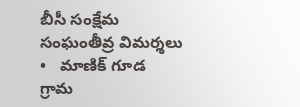బీసీ సంక్షేమ సంఘంతీవ్ర విమర్శలు   •   మాణిక్ గూడ గ్రామ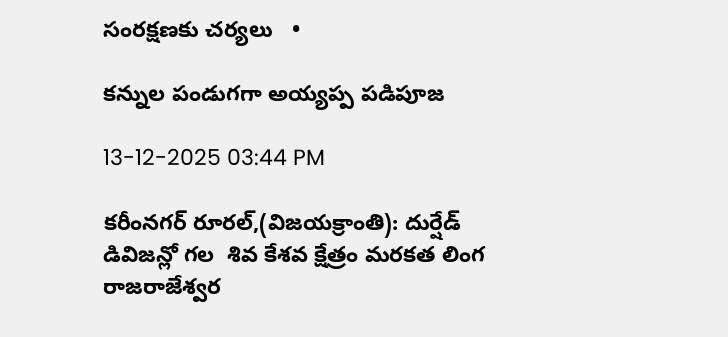సంరక్షణకు చర్యలు   •

కన్నుల పండుగగా అయ్యప్ప పడిపూజ

13-12-2025 03:44 PM

కరీంనగర్ రూరల్,(విజయక్రాంతి): దుర్షేడ్ డివిజన్లో గల  శివ కేశవ క్షేత్రం మరకత లింగ రాజరాజేశ్వర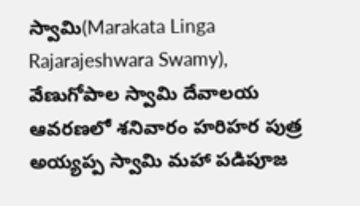స్వామి(Marakata Linga Rajarajeshwara Swamy),  వేణుగోపాల స్వామి దేవాలయ ఆవరణలో శనివారం హరిహర పుత్ర అయ్యప్ప స్వామి మహా పడిపూజ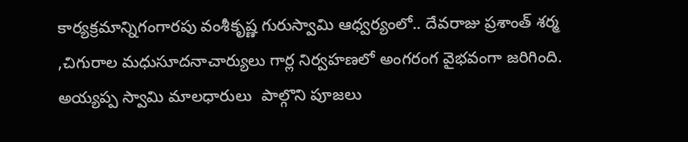కార్యక్రమాన్నిగంగారపు వంశీకృష్ణ గురుస్వామి ఆధ్వర్యంలో.. దేవరాజు ప్రశాంత్ శర్మ ,చిగురాల మధుసూదనాచార్యులు గార్ల నిర్వహణలో అంగరంగ వైభవంగా జరిగింది. అయ్యప్ప స్వామి మాలధారులు  పాల్గొని పూజలు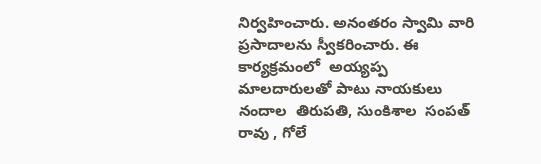నిర్వహించారు. అనంతరం స్వామి వారి ప్రసాదాలను స్వీకరించారు. ఈ కార్యక్రమంలో  అయ్యప్ప మాలదారులతో పాటు నాయకులు నందాల  తిరుపతి, సుంకిశాల  సంపత్ రావు , గోలే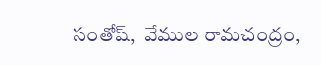సంతోష్,  వేముల రామచంద్రం,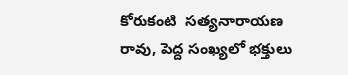కోరుకంటి  సత్యనారాయణ రావు, పెద్ద సంఖ్యలో భక్తులు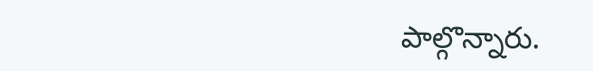పాల్గొన్నారు.